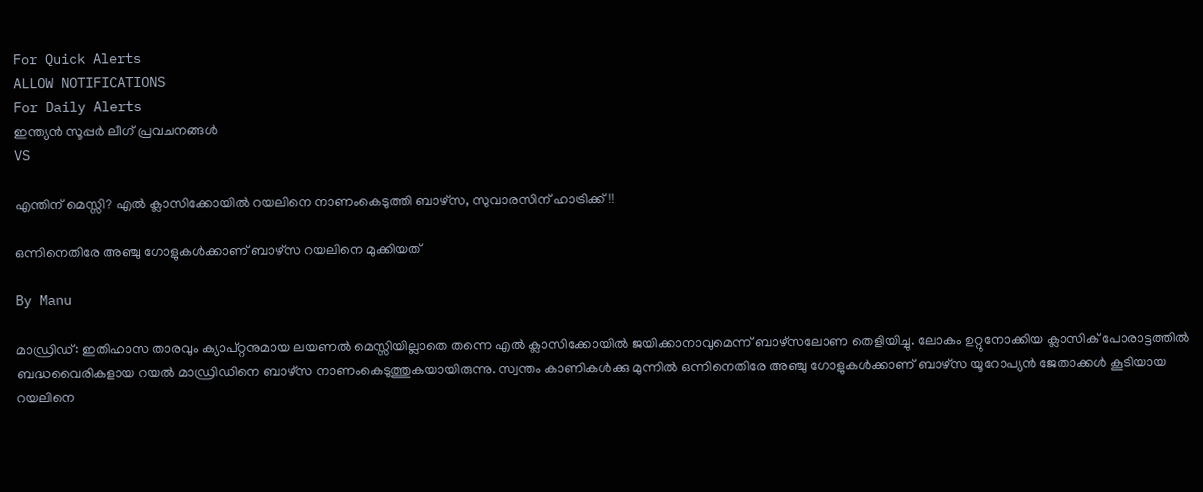For Quick Alerts
ALLOW NOTIFICATIONS
For Daily Alerts
ഇന്ത്യന്‍ സൂപ്പര്‍ ലീഗ്‌ പ്രവചനങ്ങൾ
VS

എന്തിന് മെസ്സി? എല്‍ ക്ലാസിക്കോയില്‍ റയലിനെ നാണംകെടുത്തി ബാഴ്‌സ, സുവാരസിന് ഹാട്രിക്ക്!!

ഒന്നിനെതിരേ അഞ്ചു ഗോളുകള്‍ക്കാണ് ബാഴ്‌സ റയലിനെ മുക്കിയത്

By Manu

മാഡ്രിഡ്: ഇതിഹാസ താരവും ക്യാപ്റ്റനുമായ ലയണല്‍ മെസ്സിയില്ലാതെ തന്നെ എല്‍ ക്ലാസിക്കോയില്‍ ജയിക്കാനാവുമെന്ന് ബാഴ്‌സലോണ തെളിയിച്ചു. ലോകം ഉറ്റുനോക്കിയ ക്ലാസിക് പോരാട്ടത്തില്‍ ബദ്ധവൈരികളായ റയല്‍ മാഡ്രിഡിനെ ബാഴ്‌സ നാണംകെടുത്തുകയായിരുന്നു. സ്വന്തം കാണികള്‍ക്കു മുന്നില്‍ ഒന്നിനെതിരേ അഞ്ചു ഗോളുകള്‍ക്കാണ് ബാഴ്‌സ യൂറോപ്യന്‍ ജേതാക്കള്‍ കൂടിയായ റയലിനെ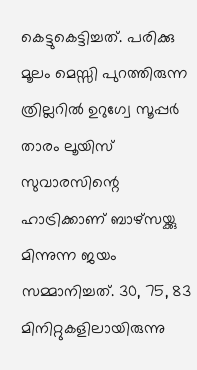കെട്ടുകെട്ടിച്ചത്. പരിക്കു മൂലം മെസ്സി പുറത്തിരുന്ന ത്രില്ലറില്‍ ഉറുഗ്വേ സൂപ്പര്‍ താരം ലൂയിസ് സുവാരസിന്റെ ഹാട്രിക്കാണ് ബാഴ്‌സയ്ക്കു മിന്നുന്ന ജയം സമ്മാനിച്ചത്. 30, 75, 83 മിനിറ്റുകളിലായിരുന്നു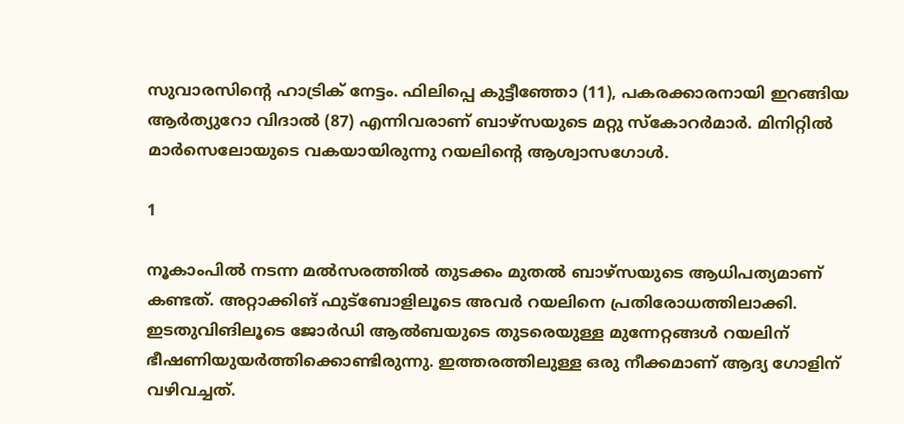സുവാരസിന്റെ ഹാട്രിക് നേട്ടം. ഫിലിപ്പെ കുട്ടീഞ്ഞോ (11), പകരക്കാരനായി ഇറങ്ങിയ ആര്‍ത്യുറോ വിദാല്‍ (87) എന്നിവരാണ് ബാഴ്‌സയുടെ മറ്റു സ്‌കോറര്‍മാര്‍. മിനിറ്റില്‍ മാര്‍സെലോയുടെ വകയായിരുന്നു റയലിന്റെ ആശ്വാസഗോള്‍.

1

നൂകാംപില്‍ നടന്ന മല്‍സരത്തില്‍ തുടക്കം മുതല്‍ ബാഴ്‌സയുടെ ആധിപത്യമാണ് കണ്ടത്. അറ്റാക്കിങ് ഫുട്‌ബോളിലൂടെ അവര്‍ റയലിനെ പ്രതിരോധത്തിലാക്കി. ഇടതുവിങിലൂടെ ജോര്‍ഡി ആല്‍ബയുടെ തുടരെയുള്ള മുന്നേറ്റങ്ങള്‍ റയലിന് ഭീഷണിയുയര്‍ത്തിക്കൊണ്ടിരുന്നു. ഇത്തരത്തിലുള്ള ഒരു നീക്കമാണ് ആദ്യ ഗോളിന് വഴിവച്ചത്.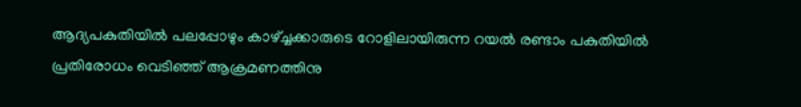ആദ്യപകുതിയില്‍ പലപ്പോഴും കാഴ്ച്ചക്കാരുടെ റോളിലായിരുന്ന റയല്‍ രണ്ടാം പകുതിയില്‍ പ്രതിരോധം വെടിഞ്ഞ് ആക്രമണത്തിനു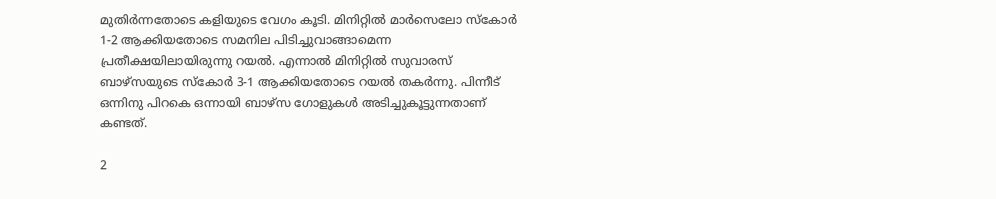മുതിര്‍ന്നതോടെ കളിയുടെ വേഗം കൂടി. മിനിറ്റില്‍ മാര്‍സെലോ സ്‌കോര്‍ 1-2 ആക്കിയതോടെ സമനില പിടിച്ചുവാങ്ങാമെന്ന പ്രതീക്ഷയിലായിരുന്നു റയല്‍. എന്നാല്‍ മിനിറ്റില്‍ സുവാരസ് ബാഴ്‌സയുടെ സ്‌കോര്‍ 3-1 ആക്കിയതോടെ റയല്‍ തകര്‍ന്നു. പിന്നീട് ഒന്നിനു പിറകെ ഒന്നായി ബാഴ്‌സ ഗോളുകള്‍ അടിച്ചുകൂട്ടുന്നതാണ് കണ്ടത്.

2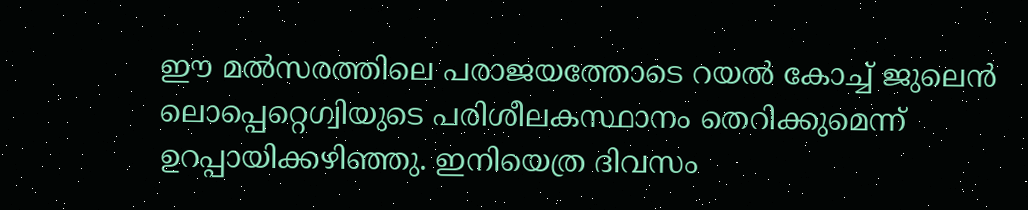ഈ മല്‍സരത്തിലെ പരാജയത്തോടെ റയല്‍ കോച്ച് ജുലെന്‍ ലൊപ്പെറ്റെഗ്വിയുടെ പരിശീലകസ്ഥാനം തെറിക്കുമെന്ന് ഉറപ്പായിക്കഴിഞ്ഞു. ഇനിയെത്ര ദിവസം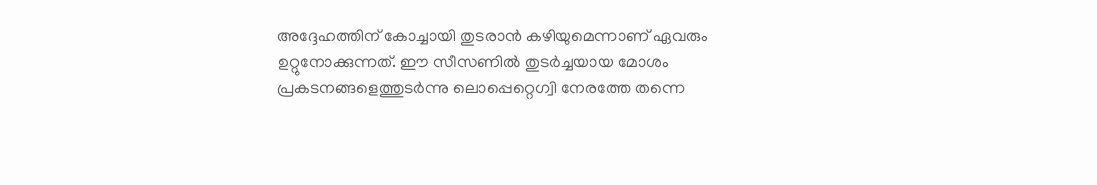അദ്ദേഹത്തിന് കോച്ചായി തുടരാന്‍ കഴിയുമെന്നാണ് ഏവരും ഉറ്റുനോക്കുന്നത്. ഈ സീസണില്‍ തുടര്‍ച്ചയായ മോശം പ്രകടനങ്ങളെത്തുടര്‍ന്നു ലൊപ്പെറ്റെഗ്വി നേരത്തേ തന്നെ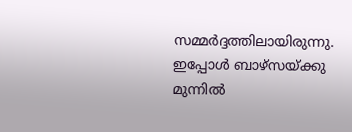സമ്മര്‍ദ്ദത്തിലായിരുന്നു. ഇപ്പോള്‍ ബാഴ്‌സയ്ക്കു മുന്നില്‍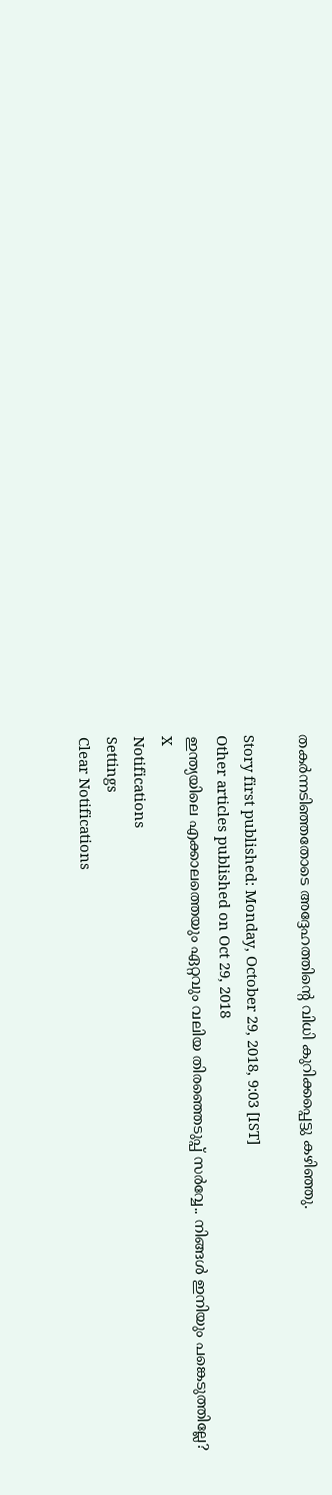തകര്‍ന്നടിഞ്ഞതോടെ അദ്ദേഹത്തിന്റെ വിധി കുറിക്കപ്പെട്ടു കഴിഞ്ഞു.

Story first published: Monday, October 29, 2018, 9:03 [IST]
Other articles published on Oct 29, 2018
ഇന്ത്യയിലെ എക്കാലത്തെയും ഏറ്റവും വലിയ തിരഞ്ഞെടുപ്പ് സർവ്വേ.. നിങ്ങൾ ഇനിയും പങ്കെടുത്തില്ലേ?
X
Notifications
Settings
Clear Notifications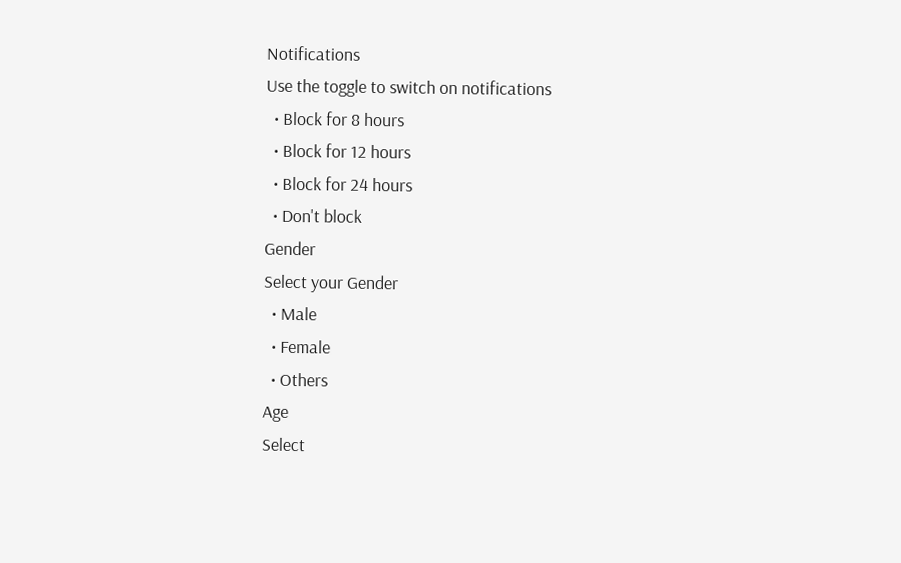Notifications
Use the toggle to switch on notifications
  • Block for 8 hours
  • Block for 12 hours
  • Block for 24 hours
  • Don't block
Gender
Select your Gender
  • Male
  • Female
  • Others
Age
Select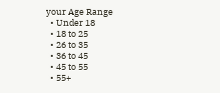your Age Range
  • Under 18
  • 18 to 25
  • 26 to 35
  • 36 to 45
  • 45 to 55
  • 55+